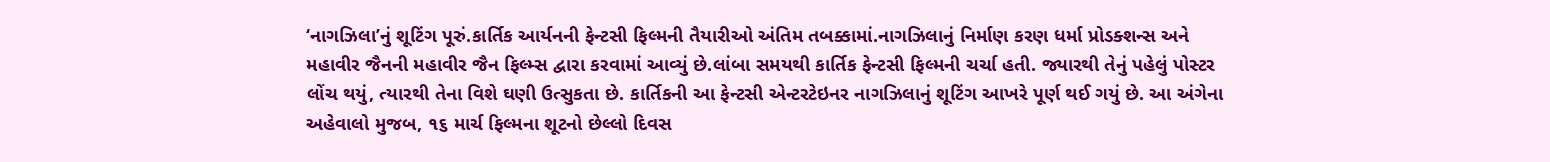‘નાગઝિલા’નું શૂટિંગ પૂરું.કાર્તિક આર્યનની ફેન્ટસી ફિલ્મની તૈયારીઓ અંતિમ તબક્કામાં.નાગઝિલાનું નિર્માણ કરણ ધર્મા પ્રોડક્શન્સ અને મહાવીર જૈનની મહાવીર જૈન ફિલ્મ્સ દ્વારા કરવામાં આવ્યું છે.લાંબા સમયથી કાર્તિક ફેન્ટસી ફિલ્મની ચર્ચા હતી. જ્યારથી તેનું પહેલું પોસ્ટર લોંચ થયું, ત્યારથી તેના વિશે ઘણી ઉત્સુકતા છે. કાર્તિકની આ ફેન્ટસી એન્ટરટેઇનર નાગઝિલાનું શૂટિંગ આખરે પૂર્ણ થઈ ગયું છે. આ અંગેના અહેવાલો મુજબ, ૧૬ માર્ચ ફિલ્મના શૂટનો છેલ્લો દિવસ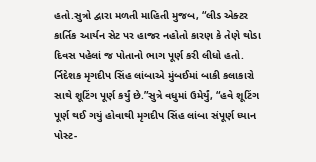હતો.સુત્રો દ્વારા મળતી માહિતી મુજબ, “લીડ એક્ટર કાર્તિક આર્યન સેટ પર હાજર નહોતો કારણ કે તેણે થોડા દિવસ પહેલાં જ પોતાનો ભાગ પૂર્ણ કરી લીધો હતો. ર્નિદેશક મૃગદીપ સિંહ લાંબાએ મુંબઈમાં બાકી કલાકારો સાથે શૂટિંગ પૂર્ણ કર્યું છે.”સુત્રે વધુમાં ઉમેર્યું, “હવે શૂટિંગ પૂર્ણ થઈ ગયું હોવાથી મૃગદીપ સિંહ લાંબા સંપૂર્ણ ધ્યાન પોસ્ટ-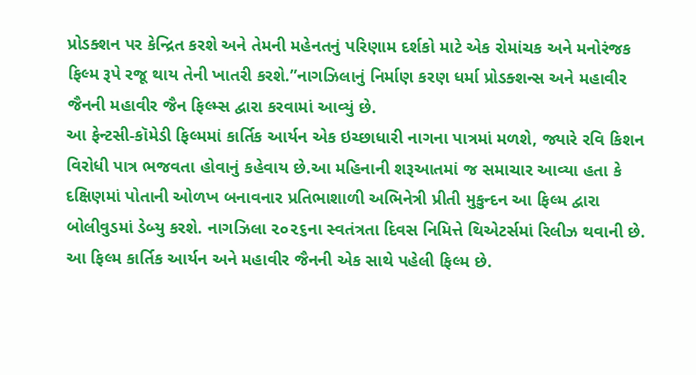પ્રોડક્શન પર કેન્દ્રિત કરશે અને તેમની મહેનતનું પરિણામ દર્શકો માટે એક રોમાંચક અને મનોરંજક ફિલ્મ રૂપે રજૂ થાય તેની ખાતરી કરશે.”નાગઝિલાનું નિર્માણ કરણ ધર્મા પ્રોડક્શન્સ અને મહાવીર જૈનની મહાવીર જૈન ફિલ્મ્સ દ્વારા કરવામાં આવ્યું છે.
આ ફેન્ટસી-કૉમેડી ફિલ્મમાં કાર્તિક આર્યન એક ઇચ્છાધારી નાગના પાત્રમાં મળશે, જ્યારે રવિ કિશન વિરોધી પાત્ર ભજવતા હોવાનું કહેવાય છે.આ મહિનાની શરૂઆતમાં જ સમાચાર આવ્યા હતા કે દક્ષિણમાં પોતાની ઓળખ બનાવનાર પ્રતિભાશાળી અભિનેત્રી પ્રીતી મુકુન્દન આ ફિલ્મ દ્વારા બોલીવુડમાં ડેબ્યુ કરશે. નાગઝિલા ૨૦૨૬ના સ્વતંત્રતા દિવસ નિમિત્તે થિએટર્સમાં રિલીઝ થવાની છે. આ ફિલ્મ કાર્તિક આર્યન અને મહાવીર જૈનની એક સાથે પહેલી ફિલ્મ છે.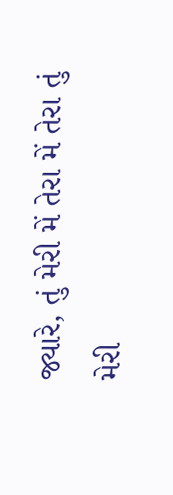જ્યારે, તું મેરી મેં તેરા મેં તેરા તું મેરી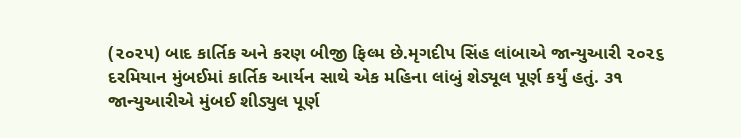(૨૦૨૫) બાદ કાર્તિક અને કરણ બીજી ફિલ્મ છે.મૃગદીપ સિંહ લાંબાએ જાન્યુઆરી ૨૦૨૬ દરમિયાન મુંબઈમાં કાર્તિક આર્યન સાથે એક મહિના લાંબું શેડ્યૂલ પૂર્ણ કર્યું હતું. ૩૧ જાન્યુઆરીએ મુંબઈ શીડ્યુલ પૂર્ણ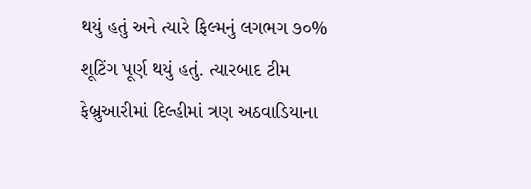થયું હતું અને ત્યારે ફિલ્મનું લગભગ ૭૦% શૂટિંગ પૂર્ણ થયું હતું. ત્યારબાદ ટીમ ફેબ્રુઆરીમાં દિલ્હીમાં ત્રણ અઠવાડિયાના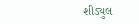શીડ્યુલ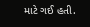માટે ગઈ હતી.